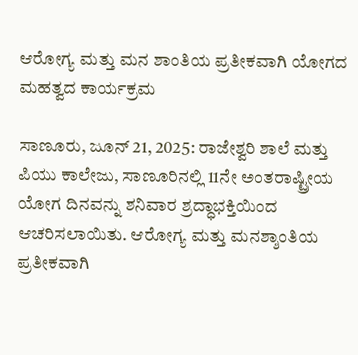ಆರೋಗ್ಯ ಮತ್ತು ಮನ ಶಾಂತಿಯ ಪ್ರತೀಕವಾಗಿ ಯೋಗದ ಮಹತ್ವದ ಕಾರ್ಯಕ್ರಮ

ಸಾಣೂರು, ಜೂನ್ 21, 2025: ರಾಜೇಶ್ವರಿ ಶಾಲೆ ಮತ್ತು ಪಿಯು ಕಾಲೇಜು, ಸಾಣೂರಿನಲ್ಲಿ 11ನೇ ಅಂತರಾಷ್ಟ್ರೀಯ ಯೋಗ ದಿನವನ್ನು ಶನಿವಾರ ಶ್ರದ್ಧಾಭಕ್ತಿಯಿಂದ ಆಚರಿಸಲಾಯಿತು. ಆರೋಗ್ಯ ಮತ್ತು ಮನಶ್ಶಾಂತಿಯ ಪ್ರತೀಕವಾಗಿ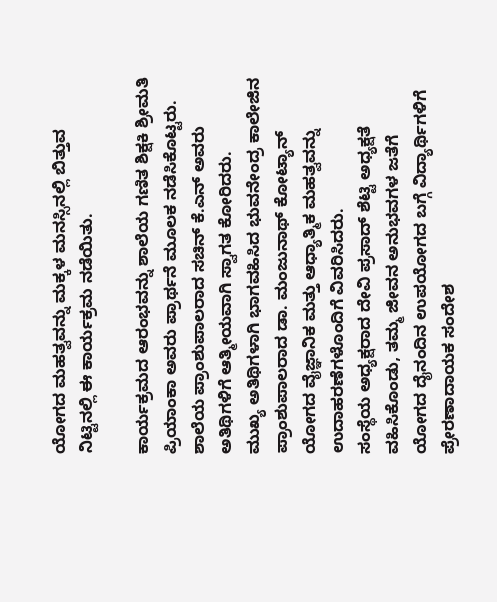ಯೋಗದ ಮಹತ್ವವನ್ನು ಮಕ್ಕಳ ಮನಸ್ಸಿನಲ್ಲಿ ಬಿತ್ತುವ ನಿಟ್ಟಿನಲ್ಲಿ ಈ ಕಾರ್ಯಕ್ರಮ ನಡೆಯಿತು.

ಕಾರ್ಯಕ್ರಮದ ಆರಂಭವನ್ನು ಶಾಲೆಯ ಗಣಿತ ಶಿಕ್ಷಕಿ ಶ್ರೀಮತಿ ಪ್ರಿಯಾಂಕಾ ಅವರು ಪ್ರಾರ್ಥನೆ ಮೂಲಕ ನಡೆಸಿಕೊಟ್ಟರು. ಶಾಲೆಯ ಪ್ರಾಂಶುಪಾಲರಾದ ಸಚಿನ್ ಕೆ.ಎನ್ ಅವರು ಅತಿಥಿಗಳಿಗೆ ಆತ್ಮೀಯವಾಗಿ ಸ್ವಾಗತ ಕೋರಿದರು.
ಮುಖ್ಯ ಅತಿಥಿಗಳಾಗಿ ಭಾಗವಹಿಸಿದ ಭುವನೇಂದ್ರ ಕಾಲೇಜಿನ ಪ್ರಾಂಶುಪಾಲರಾದ ಡಾ. ಮಂಜುನಾಥ್ ಕೋಟ್ಯಾನ್ ಯೋಗದ ವೈಜ್ಞಾನಿಕ ಮತ್ತು ಆಧ್ಯಾತ್ಮಿಕ ಮಹತ್ವವನ್ನು ಉದಾಹರಣೆಗಳೊಂದಿಗೆ ವಿವರಿಸಿದರು.
ಸಂಸ್ಥೆಯ ಅಧ್ಯಕ್ಷರಾದ ದೇವಿ ಪ್ರಸಾದ್ ಶೆಟ್ಟಿ ಅಧ್ಯಕ್ಷತೆ ವಹಿಸಿಕೊಂಡು, ತಮ್ಮ ಜೀವನ ಅನುಭವಗಳ ಜತೆಗೆ ಯೋಗದ ದೈನಂದಿನ ಉಪಯೋಗದ ಬಗ್ಗೆ ವಿದ್ಯಾರ್ಥಿಗಳಿಗೆ ಪ್ರೇರಣಾದಾಯಕ ಸಂದೇಶ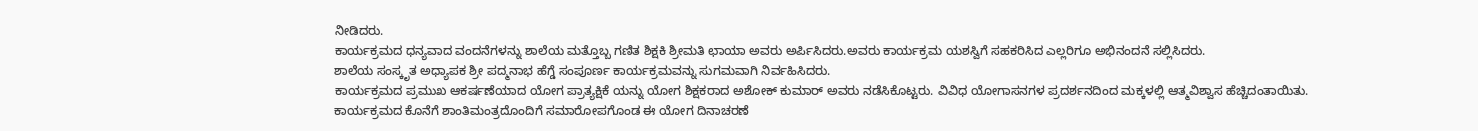ನೀಡಿದರು.
ಕಾರ್ಯಕ್ರಮದ ಧನ್ಯವಾದ ವಂದನೆಗಳನ್ನು ಶಾಲೆಯ ಮತ್ತೊಬ್ಬ ಗಣಿತ ಶಿಕ್ಷಕಿ ಶ್ರೀಮತಿ ಛಾಯಾ ಅವರು ಅರ್ಪಿಸಿದರು.ಅವರು ಕಾರ್ಯಕ್ರಮ ಯಶಸ್ವಿಗೆ ಸಹಕರಿಸಿದ ಎಲ್ಲರಿಗೂ ಅಭಿನಂದನೆ ಸಲ್ಲಿಸಿದರು.
ಶಾಲೆಯ ಸಂಸ್ಕೃತ ಅಧ್ಯಾಪಕ ಶ್ರೀ ಪದ್ಮನಾಭ ಹೆಗ್ಡೆ ಸಂಪೂರ್ಣ ಕಾರ್ಯಕ್ರಮವನ್ನು ಸುಗಮವಾಗಿ ನಿರ್ವಹಿಸಿದರು.
ಕಾರ್ಯಕ್ರಮದ ಪ್ರಮುಖ ಆಕರ್ಷಣೆಯಾದ ಯೋಗ ಪ್ರಾತ್ಯಕ್ಷಿಕೆ ಯನ್ನು ಯೋಗ ಶಿಕ್ಷಕರಾದ ಅಶೋಕ್ ಕುಮಾರ್ ಅವರು ನಡೆಸಿಕೊಟ್ಟರು. ವಿವಿಧ ಯೋಗಾಸನಗಳ ಪ್ರದರ್ಶನದಿಂದ ಮಕ್ಕಳಲ್ಲಿ ಆತ್ಮವಿಶ್ವಾಸ ಹೆಚ್ಚಿದಂತಾಯಿತು.
ಕಾರ್ಯಕ್ರಮದ ಕೊನೆಗೆ ಶಾಂತಿಮಂತ್ರದೊಂದಿಗೆ ಸಮಾರೋಪಗೊಂಡ ಈ ಯೋಗ ದಿನಾಚರಣೆ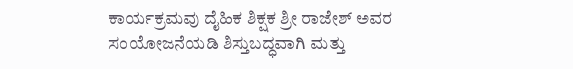ಕಾರ್ಯಕ್ರಮವು ದೈಹಿಕ ಶಿಕ್ಷಕ ಶ್ರೀ ರಾಜೇಶ್ ಅವರ ಸಂಯೋಜನೆಯಡಿ ಶಿಸ್ತುಬದ್ಧವಾಗಿ ಮತ್ತು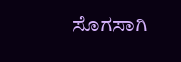ಸೊಗಸಾಗಿ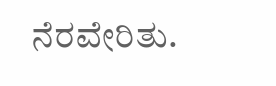ನೆರವೇರಿತು.